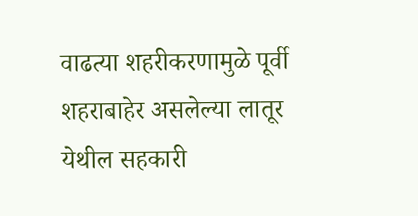वाढत्या शहरीकरणामुळे पूर्वी शहराबाहेर असलेल्या लातूर येथील सहकारी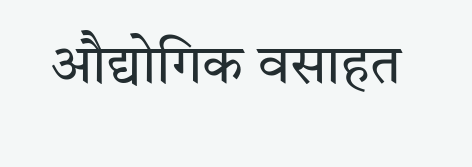औद्योगिक वसाहत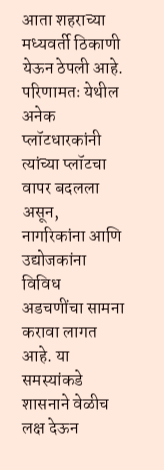आता शहराच्या मध्यवर्ती ठिकाणी येऊन ठेपली आहे. परिणामतः येथील अनेक प्लॉटधारकांनी त्यांच्या प्लॉटचा वापर बदलला असून, नागरिकांना आणि उद्योजकांना विविध अडचणींचा सामना करावा लागत आहे. या समस्यांकडे शासनाने वेळीच लक्ष देऊन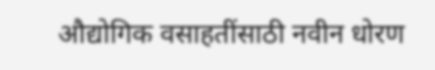औद्योगिक वसाहतींसाठी नवीन धोरण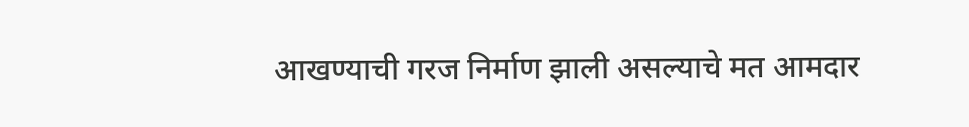आखण्याची गरज निर्माण झाली असल्याचे मत आमदार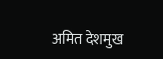अमित देशमुख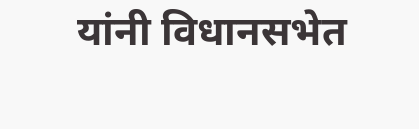यांनी विधानसभेत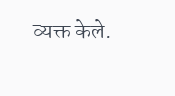व्यक्त केले.